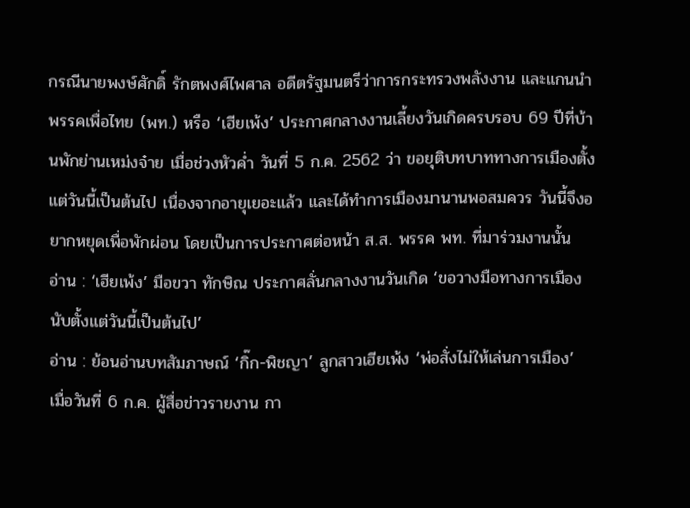กรณีนายพงษ์ศักดิ์ รักตพงศ์ไพศาล อดีตรัฐมนตรีว่าการกระทรวงพลังงาน และแกนนำพรรคเพื่อไทย (พท.) หรือ ‘เฮียเพ้ง’ ประกาศกลางงานเลี้ยงวันเกิดครบรอบ 69 ปีที่บ้านพักย่านเหม่งจ๋าย เมื่อช่วงหัวค่ำ วันที่ 5 ก.ค. 2562 ว่า ขอยุติบทบาททางการเมืองตั้งแต่วันนี้เป็นต้นไป เนื่องจากอายุเยอะแล้ว และได้ทำการเมืองมานานพอสมควร วันนี้จึงอยากหยุดเพื่อพักผ่อน โดยเป็นการประกาศต่อหน้า ส.ส. พรรค พท. ที่มาร่วมงานนั้น
อ่าน : ‘เฮียเพ้ง’ มือขวา ทักษิณ ประกาศลั่นกลางงานวันเกิด ‘ขอวางมือทางการเมืองนับตั้งแต่วันนี้เป็นต้นไป’
อ่าน : ย้อนอ่านบทสัมภาษณ์ ‘กิ๊ก-พิชญา’ ลูกสาวเฮียเพ้ง ‘พ่อสั่งไม่ให้เล่นการเมือง’
เมื่อวันที่ 6 ก.ค. ผู้สื่อข่าวรายงาน กา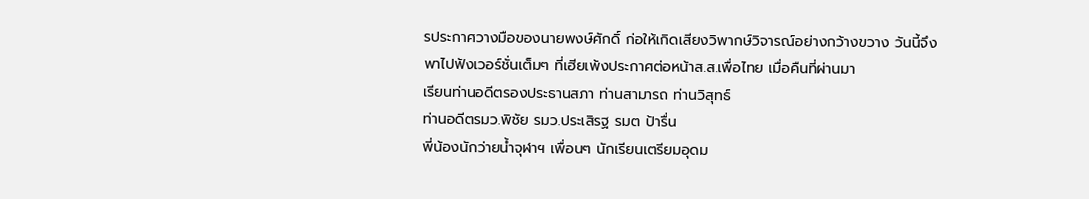รประกาศวางมือของนายพงษ์ศักดิ์ ก่อให้เกิดเสียงวิพากษ์วิจารณ์อย่างกว้างขวาง วันนี้จึงพาไปฟังเวอร์ชั่นเต็มๆ ที่เฮียเพ้งประกาศต่อหน้าส.ส.เพื่อไทย เมื่อคืนที่ผ่านมา
เรียนท่านอดีตรองประธานสภา ท่านสามารถ ท่านวิสุทธ์
ท่านอดีตรมว.พิชัย รมว.ประเสิรฐ รมต ป้ารื่น
พี่น้องนักว่ายน้ำจุฬาฯ เพื่อนๆ นักเรียนเตรียมอุดม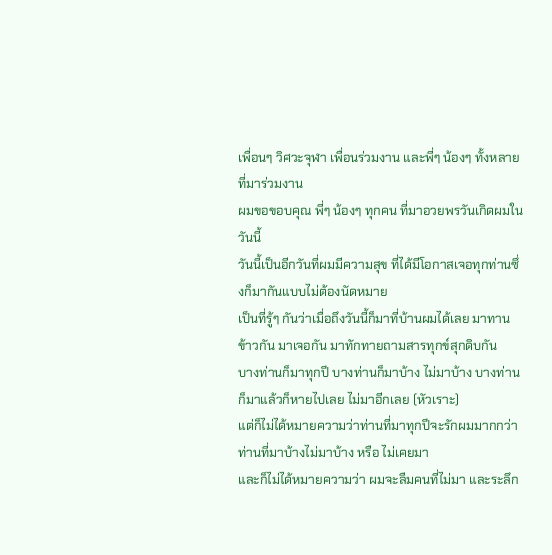เพื่อนๆ วิศวะจุฬา เพื่อนร่วมงาน และพี่ๆ น้องๆ ทั้งหลายที่มาร่วมงาน
ผมขอขอบคุณ พี่ๆ น้องๆ ทุกคน ที่มาอวยพรวันเกิดผมในวันนี้
วันนี้เป็นอีกวันที่ผมมีความสุข ที่ได้มีโอกาสเจอทุกท่านซึ่งก็มากันแบบไม่ต้องนัดหมาย
เป็นที่รู้ๆ กันว่าเมื่อถึงวันนี้ก็มาที่บ้านผมได้เลย มาทานข้าวกัน มาเจอกัน มาทักทายถามสารทุกข์สุกดิบกัน
บางท่านก็มาทุกปี บางท่านก็มาบ้าง ไม่มาบ้าง บางท่านก็มาแล้วก็หายไปเลย ไม่มาอีกเลย (หัวเราะ)
แต่ก็ไม่ได้หมายความว่าท่านที่มาทุกปีจะรักผมมากกว่าท่านที่มาบ้างไม่มาบ้าง หรือ ไม่เคยมา
และก็ไม่ได้หมายความว่า ผมจะลืมคนที่ไม่มา และระลึก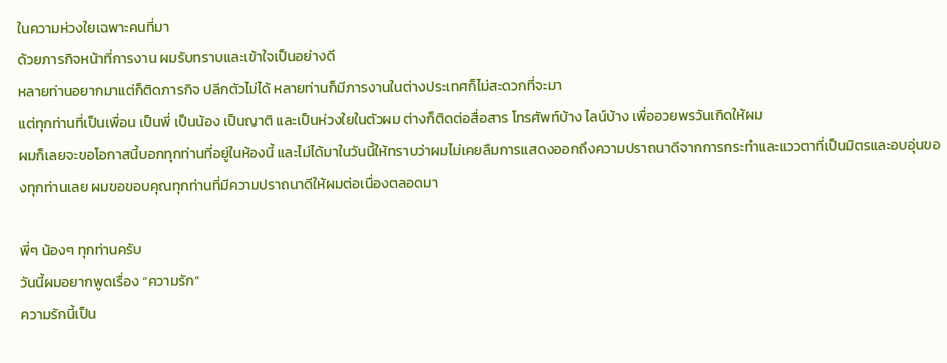ในความห่วงใยเฉพาะคนที่มา
ด้วยภารกิจหน้าที่การงาน ผมรับทราบและเข้าใจเป็นอย่างดี
หลายท่านอยากมาแต่ก็ติดภารกิจ ปลีกตัวไม่ได้ หลายท่านก็มีภารงานในต่างประเทศก็ไม่สะดวกที่จะมา
แต่ทุกท่านที่เป็นเพื่อน เป็นพี่ เป็นน้อง เป็นญาติ และเป็นห่วงใยในตัวผม ต่างก็ติดต่อสื่อสาร โทรศัพท์บ้าง ไลน์บ้าง เพื่ออวยพรวันเกิดให้ผม
ผมก็เลยจะขอโอกาสนี้บอกทุกท่านที่อยู่ในห้องนี้ และไม่ได้มาในวันนี้ให้ทราบว่าผมไม่เคยลืมการแสดงออกถึงความปราถนาดีจากการกระทำและแววตาที่เป็นมิตรและอบอุ่นของทุกท่านเลย ผมขอขอบคุณทุกท่านที่มีความปราถนาดีให้ผมต่อเนื่องตลอดมา

พี่ๆ น้องๆ ทุกท่านครับ
วันนี้ผมอยากพูดเรื่อง “ความรัก”
ความรักนี้เป็น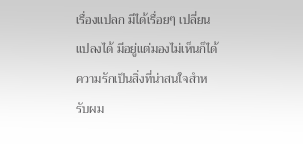เรื่องแปลก มีได้เรื่อยๆ เปลี่ยนแปลงได้ มีอยู่แต่มองไม่เห็นก็ได้
ความรักเป็นสิ่งที่น่าสนใจสำหรับผม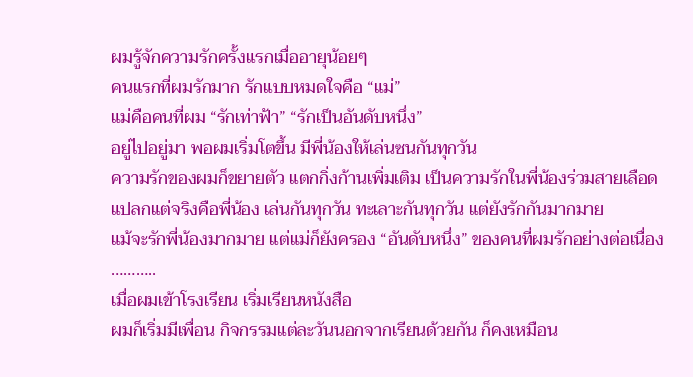ผมรู้จักความรักครั้งแรกเมื่ออายุน้อยๆ
คนแรกที่ผมรักมาก รักแบบหมดใจคือ “แม่”
แม่คือคนที่ผม “รักเท่าฟ้า” “รักเป็นอันดับหนึ่ง”
อยู่ไปอยู่มา พอผมเริ่มโตขึ้น มีพี่น้องให้เล่นซนกันทุกวัน
ความรักของผมก็ขยายตัว แตกกิ่งก้านเพิ่มเติม เป็นความรักในพี่น้องร่วมสายเลือด
แปลกแต่จริงคือพี่น้อง เล่นกันทุกวัน ทะเลาะกันทุกวัน แต่ยังรักกันมากมาย
แม้จะรักพี่น้องมากมาย แต่แม่ก็ยังครอง “อันดับหนึ่ง” ของคนที่ผมรักอย่างต่อเนื่อง
………..
เมื่อผมเข้าโรงเรียน เริ่มเรียนหนังสือ
ผมก็เริ่มมีเพื่อน กิจกรรมแต่ละวันนอกจากเรียนด้วยกัน ก็คงเหมือน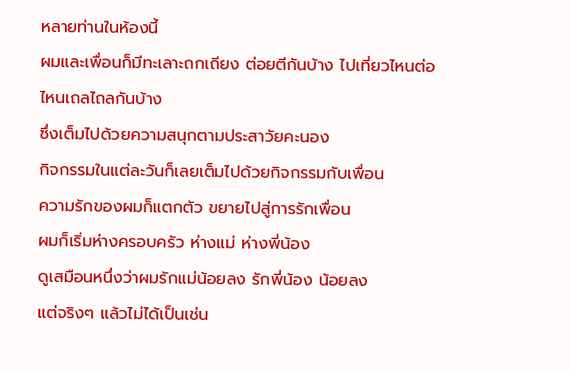หลายท่านในห้องนี้
ผมและเพื่อนก็มีทะเลาะถกเถียง ต่อยตีกันบ้าง ไปเที่ยวไหนต่อไหนเถลไถลกันบ้าง
ซึ่งเต็มไปด้วยความสนุกตามประสาวัยคะนอง
กิจกรรมในแต่ละวันก็เลยเต็มไปด้วยกิจกรรมกับเพื่อน
ความรักของผมก็แตกตัว ขยายไปสู่การรักเพื่อน
ผมก็เริ่มห่างครอบครัว ห่างแม่ ห่างพี่น้อง
ดูเสมือนหนึ่งว่าผมรักแม่น้อยลง รักพี่น้อง น้อยลง
แต่จริงๆ แล้วไม่ได้เป็นเช่น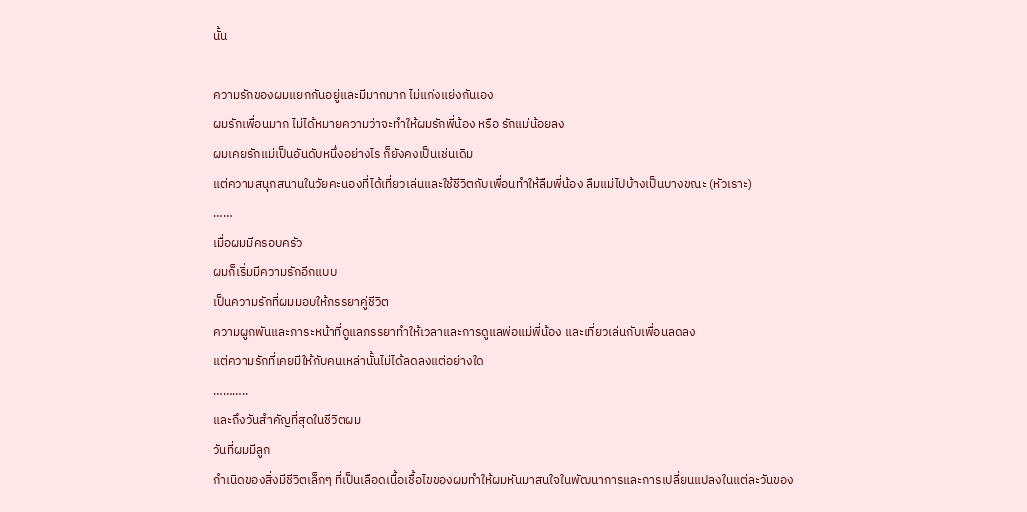นั้น

ความรักของผมแยกกันอยู่และมีมากมาก ไม่แก่งแย่งกันเอง
ผมรักเพื่อนมาก ไม่ได้หมายความว่าจะทำให้ผมรักพี่น้อง หรือ รักแม่น้อยลง
ผมเคยรักแม่เป็นอันดับหนึ่งอย่างไร ก็ยังคงเป็นเช่นเดิม
แต่ความสนุกสนานในวัยคะนองที่ได้เที่ยวเล่นและใช้ชีวิตกับเพื่อนทำให้ลืมพี่น้อง ลืมแม่ไปบ้างเป็นบางขณะ (หัวเราะ)
……
เมื่อผมมีครอบครัว
ผมก็เริ่มมีความรักอีกแบบ
เป็นความรักที่ผมมอบให้ภรรยาคู่ชีวิต
ความผูกพันและภาระหน้าที่ดูแลภรรยาทำให้เวลาและการดูแลพ่อแม่พี่น้อง และเที่ยวเล่นกับเพื่อนลดลง
แต่ความรักที่เคยมีให้กับคนเหล่านั้นไม่ได้ลดลงแต่อย่างใด
………..
และถึงวันสำคัญที่สุดในชีวิตผม
วันที่ผมมีลูก
กำเนิดของสิ่งมีชีวิตเล็กๆ ที่เป็นเลือดเนื้อเชื้อไขของผมทำให้ผมหันมาสนใจในพัฒนาการและการเปลี่ยนแปลงในแต่ละวันของ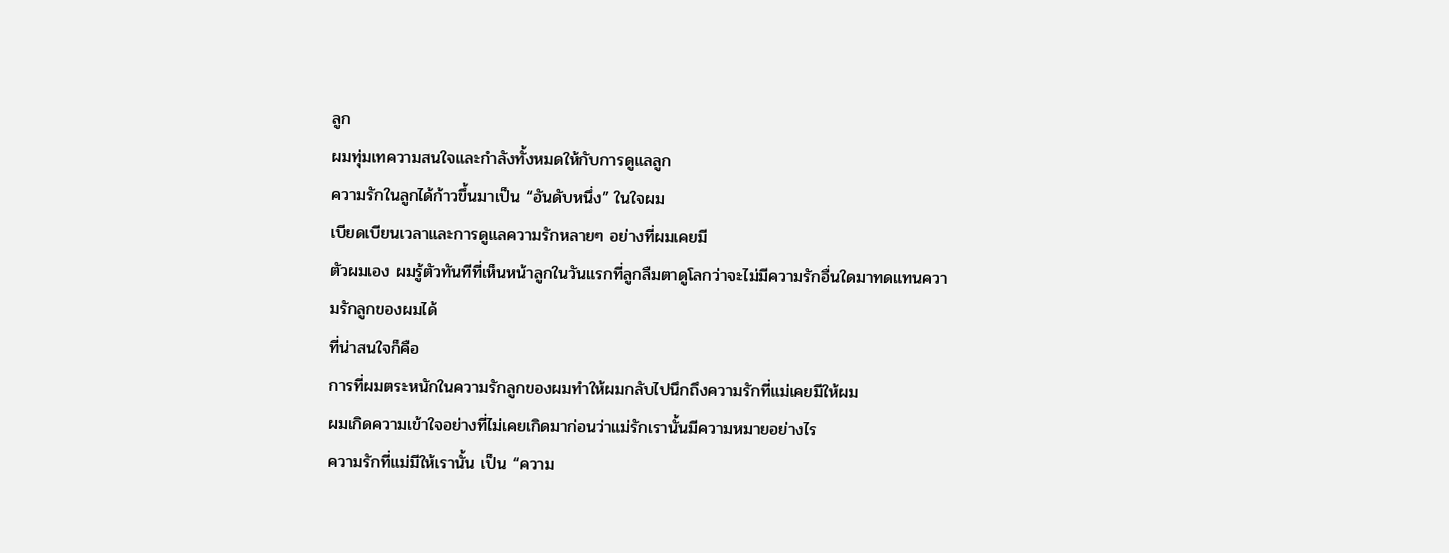ลูก
ผมทุ่มเทความสนใจและกำลังทั้งหมดให้กับการดูแลลูก
ความรักในลูกได้ก้าวขึ้นมาเป็น “อันดับหนึ่ง” ในใจผม
เบียดเบียนเวลาและการดูแลความรักหลายๆ อย่างที่ผมเคยมี
ตัวผมเอง ผมรู้ตัวทันทีที่เห็นหน้าลูกในวันแรกที่ลูกลืมตาดูโลกว่าจะไม่มีความรักอื่นใดมาทดแทนความรักลูกของผมได้
ที่น่าสนใจก็คือ
การที่ผมตระหนักในความรักลูกของผมทำให้ผมกลับไปนึกถึงความรักที่แม่เคยมีให้ผม
ผมเกิดความเข้าใจอย่างที่ไม่เคยเกิดมาก่อนว่าแม่รักเรานั้นมีความหมายอย่างไร
ความรักที่แม่มีให้เรานั้น เป็น “ความ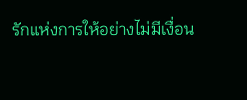รักแห่งการให้อย่างไม่มีเงื่อน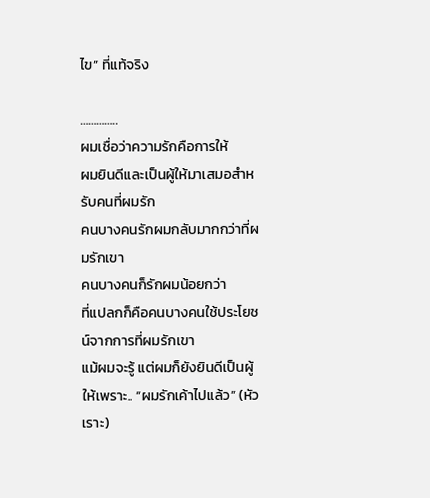ไข” ที่แท้จริง

…………..
ผมเชื่อว่าความรักคือการให้
ผมยินดีและเป็นผู้ให้มาเสมอสำหรับคนที่ผมรัก
คนบางคนรักผมกลับมากกว่าที่ผมรักเขา
คนบางคนก็รักผมน้อยกว่า
ที่แปลกก็คือคนบางคนใช้ประโยชน์จากการที่ผมรักเขา
แม้ผมจะรู้ แต่ผมก็ยังยินดีเป็นผู้ให้เพราะ.. “ผมรักเค้าไปแล้ว” (หัวเราะ)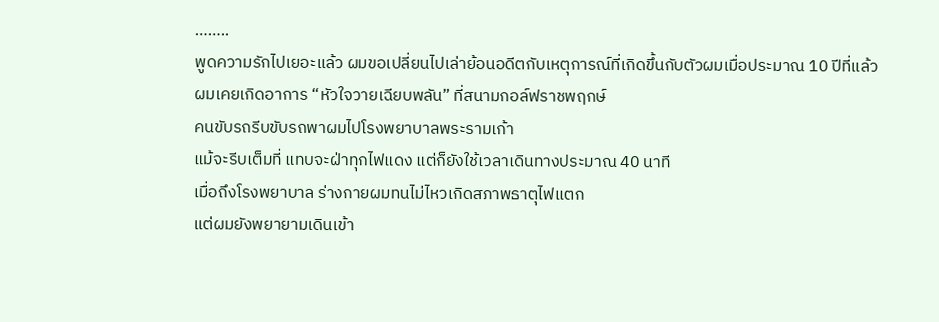……..
พูดความรักไปเยอะแล้ว ผมขอเปลี่ยนไปเล่าย้อนอดีตกับเหตุการณ์ที่เกิดขึ้นกับตัวผมเมื่อประมาณ 10 ปีที่แล้ว
ผมเคยเกิดอาการ “หัวใจวายเฉียบพลัน” ที่สนามกอล์ฟราชพฤกษ์
คนขับรถรีบขับรถพาผมไปโรงพยาบาลพระรามเก้า
แม้จะรีบเต็มที่ แทบจะฝ่าทุกไฟแดง แต่ก็ยังใช้เวลาเดินทางประมาณ 40 นาที
เมื่อถึงโรงพยาบาล ร่างกายผมทนไม่ไหวเกิดสภาพธาตุไฟแตก
แต่ผมยังพยายามเดินเข้า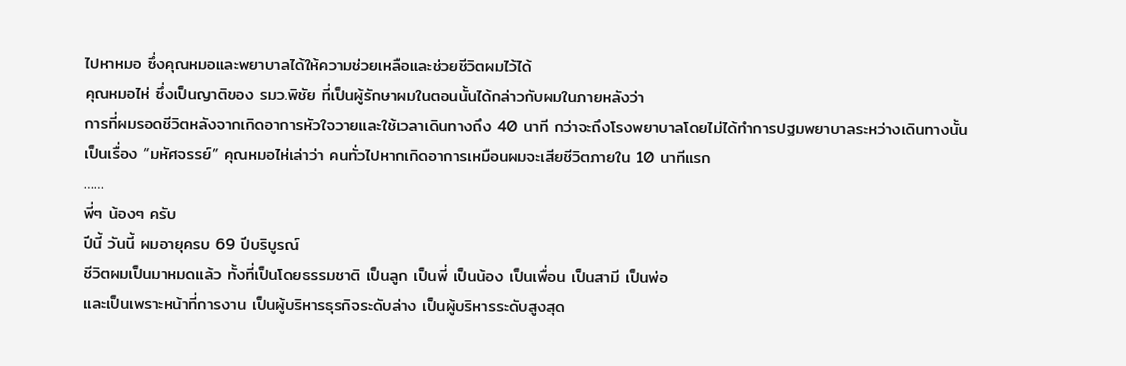ไปหาหมอ ซึ่งคุณหมอและพยาบาลได้ให้ความช่วยเหลือและช่วยชีวิตผมไว้ได้
คุณหมอไห่ ซึ่งเป็นญาติของ รมว.พิชัย ที่เป็นผู้รักษาผมในตอนนั้นได้กล่าวกับผมในภายหลังว่า
การที่ผมรอดชีวิตหลังจากเกิดอาการหัวใจวายและใช้เวลาเดินทางถึง 40 นาที กว่าจะถึงโรงพยาบาลโดยไม่ได้ทำการปฐมพยาบาลระหว่างเดินทางนั้น
เป็นเรื่อง “มหัศจรรย์” คุณหมอไห่เล่าว่า คนทั่วไปหากเกิดอาการเหมือนผมจะเสียชีวิตภายใน 10 นาทีแรก
……
พี่ๆ น้องๆ ครับ
ปีนี้ วันนี้ ผมอายุครบ 69 ปีบริบูรณ์
ชีวิตผมเป็นมาหมดแล้ว ทั้งที่เป็นโดยธรรมชาติ เป็นลูก เป็นพี่ เป็นน้อง เป็นเพื่อน เป็นสามี เป็นพ่อ
และเป็นเพราะหน้าที่การงาน เป็นผู้บริหารธุรกิจระดับล่าง เป็นผู้บริหารระดับสูงสุด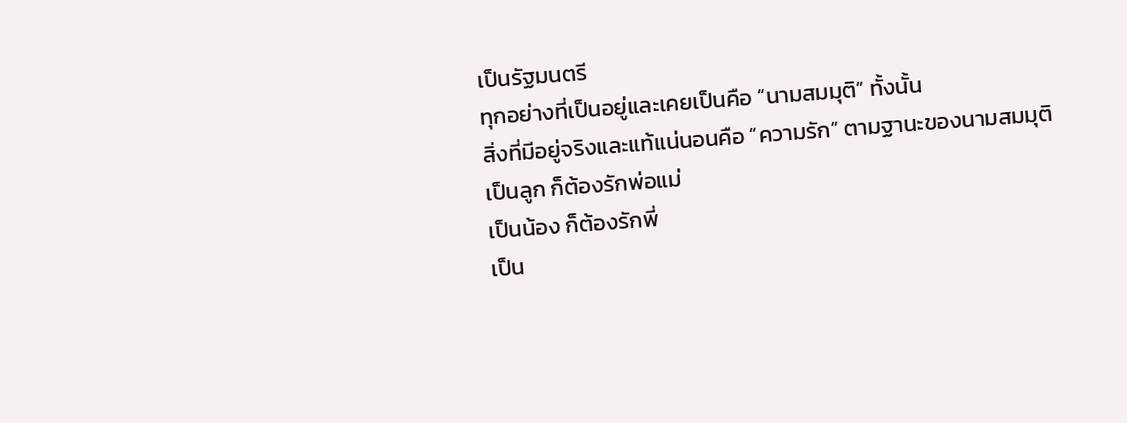เป็นรัฐมนตรี
ทุกอย่างที่เป็นอยู่และเคยเป็นคือ “นามสมมุติ” ทั้งนั้น
สิ่งที่มีอยู่จริงและแท้แน่นอนคือ “ความรัก” ตามฐานะของนามสมมุติ
เป็นลูก ก็ต้องรักพ่อแม่
เป็นน้อง ก็ต้องรักพี่
เป็น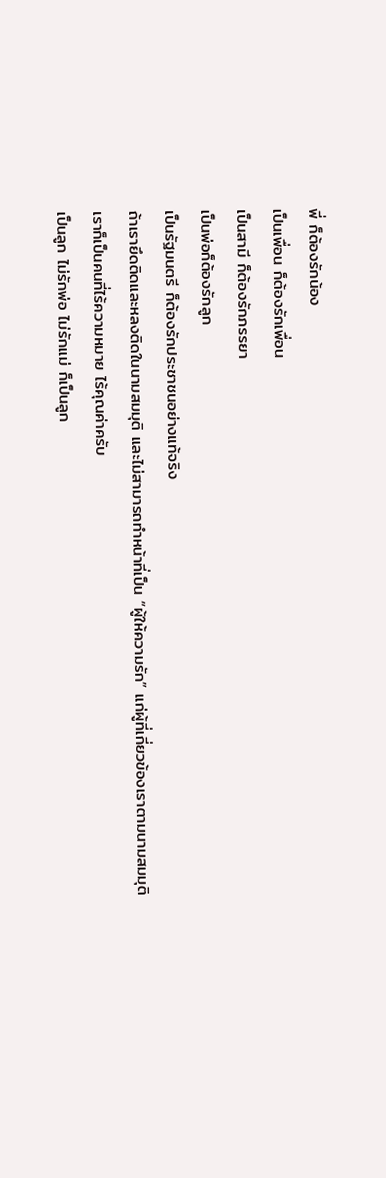พี่ ก็ต้องรักน้อง
เป็นเพื่อน ก็ต้องรักเพื่อน
เป็นสามี ก็ต้องรักภรรยา
เป็นพ่อก็ต้องรักลูก
เป็นรัฐมนตรี ก็ต้องรักประชาชนอย่างแท้จริง
ถ้าเรายึดติดและหลงติดในนามสมมุติ และไม่สามารถทำหน้าที่เป็น “ผู้ให้ความรัก” แก่ผู้ที่เกี่ยวข้องเราตามนามสมมุติ
เราก็เป็นคนที่ไร้ความหมาย ไร้คุณค่าครับ
เป็นลูก ไม่รักพ่อ ไม่รักแม่ ก็เป็นลูก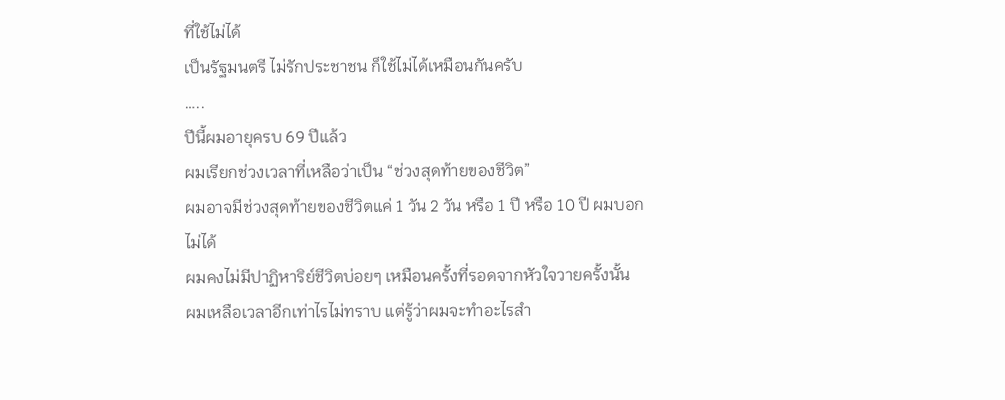ที่ใช้ไม่ได้
เป็นรัฐมนตรี ไม่รักประชาชน ก็ใช้ไม่ได้เหมือนกันครับ
…..
ปีนี้ผมอายุครบ 69 ปีแล้ว
ผมเรียกช่วงเวลาที่เหลือว่าเป็น “ช่วงสุดท้ายของชีวิต”
ผมอาจมีช่วงสุดท้ายของชีวิตแค่ 1 วัน 2 วัน หรือ 1 ปี หรือ 10 ปี ผมบอกไม่ได้
ผมคงไม่มีปาฏิหาริย์ชีวิตบ่อยๆ เหมือนครั้งที่รอดจากหัวใจวายครั้งนั้น
ผมเหลือเวลาอีกเท่าไรไม่ทราบ แต่รู้ว่าผมจะทำอะไรสำ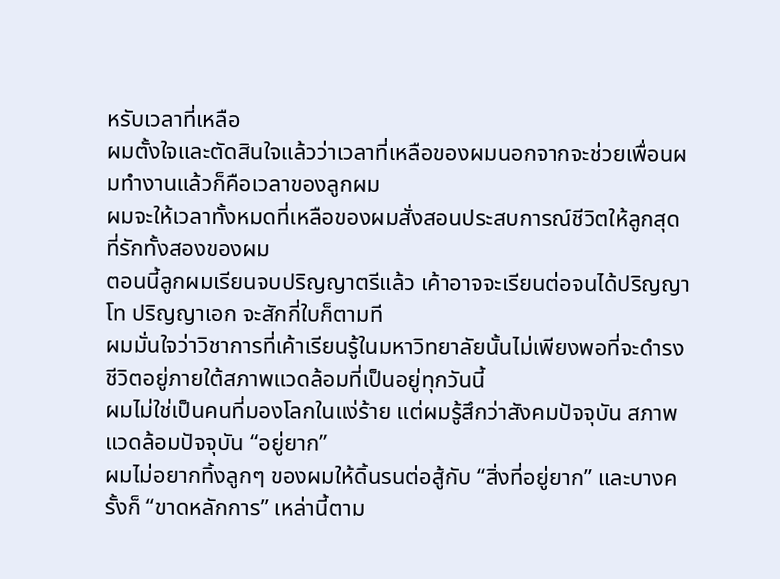หรับเวลาที่เหลือ
ผมตั้งใจและตัดสินใจแล้วว่าเวลาที่เหลือของผมนอกจากจะช่วยเพื่อนผมทำงานแล้วก็คือเวลาของลูกผม
ผมจะให้เวลาทั้งหมดที่เหลือของผมสั่งสอนประสบการณ์ชีวิตให้ลูกสุดที่รักทั้งสองของผม
ตอนนี้ลูกผมเรียนจบปริญญาตรีแล้ว เค้าอาจจะเรียนต่อจนได้ปริญญาโท ปริญญาเอก จะสักกี่ใบก็ตามที
ผมมั่นใจว่าวิชาการที่เค้าเรียนรู้ในมหาวิทยาลัยนั้นไม่เพียงพอที่จะดำรงชีวิตอยู่ภายใต้สภาพแวดล้อมที่เป็นอยู่ทุกวันนี้
ผมไม่ใช่เป็นคนที่มองโลกในแง่ร้าย แต่ผมรู้สึกว่าสังคมปัจจุบัน สภาพแวดล้อมปัจจุบัน “อยู่ยาก”
ผมไม่อยากทิ้งลูกๆ ของผมให้ดิ้นรนต่อสู้กับ “สิ่งที่อยู่ยาก” และบางครั้งก็ “ขาดหลักการ” เหล่านี้ตาม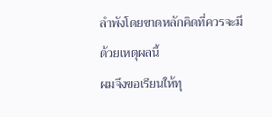ลำพังโดยขาดหลักคิดที่ควรจะมี
ด้วยเหตุผลนี้
ผมจึงขอเรียนให้ทุ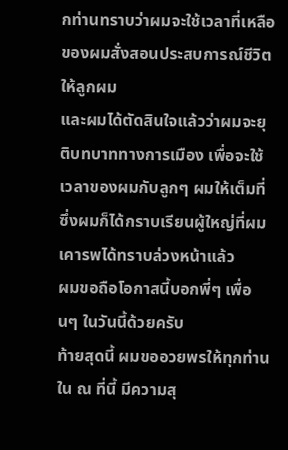กท่านทราบว่าผมจะใช้เวลาที่เหลือของผมสั่งสอนประสบการณ์ชีวิตให้ลูกผม
และผมได้ตัดสินใจแล้วว่าผมจะยุติบทบาททางการเมือง เพื่อจะใช้เวลาของผมกับลูกๆ ผมให้เต็มที่
ซึ่งผมก็ได้กราบเรียนผู้ใหญ่ที่ผมเคารพได้ทราบล่วงหน้าแล้ว
ผมขอถือโอกาสนี้บอกพี่ๆ เพื่อนๆ ในวันนี้ด้วยครับ
ท้ายสุดนี้ ผมขออวยพรให้ทุกท่านใน ณ ที่นี้ มีความสุ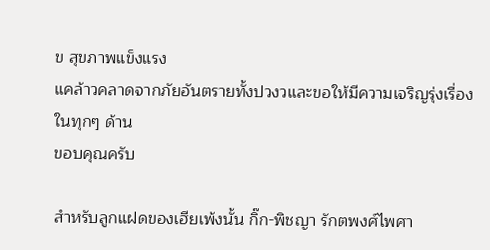ข สุขภาพแข็งแรง
แคล้าวคลาดจากภัยอันตรายทั้งปวงวและขอให้มีความเจริญรุ่งเรื่องในทุกๆ ด้าน
ขอบคุณครับ

สำหรับลูกแฝดของเฮียเพ้งนั้น กิ๊ก-พิชญา รักตพงศ์ไพศา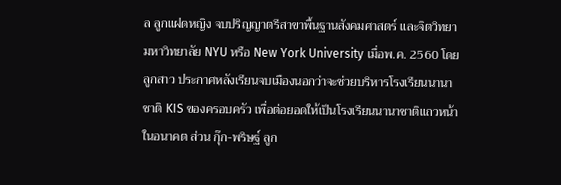ล ลูกแฝดหญิง จบปริญญาตรีสาขาพื้นฐานสังคมศาสตร์ และจิตวิทยา มหาวิทยาลัย NYU หรือ New York University เมื่อพ.ค. 2560 โดยลูกสาว ประกาศหลังเรียนจบเมืองนอกว่าจะช่วยบริหารโรงเรียนนานาชาติ KIS ของครอบครัว เพื่อต่อยอดให้เป็นโรงเรียนนานาชาติแถวหน้าในอนาคต ส่วน กุ๊ก-พริษฐ์ ลูก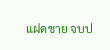แฝดชาย จบป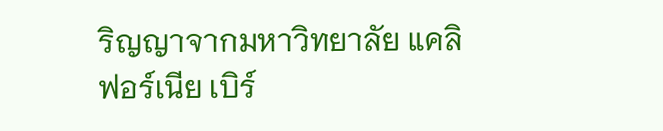ริญญาจากมหาวิทยาลัย แคลิฟอร์เนีย เบิร์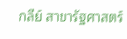กลีย์ สาขารัฐศาสตร์